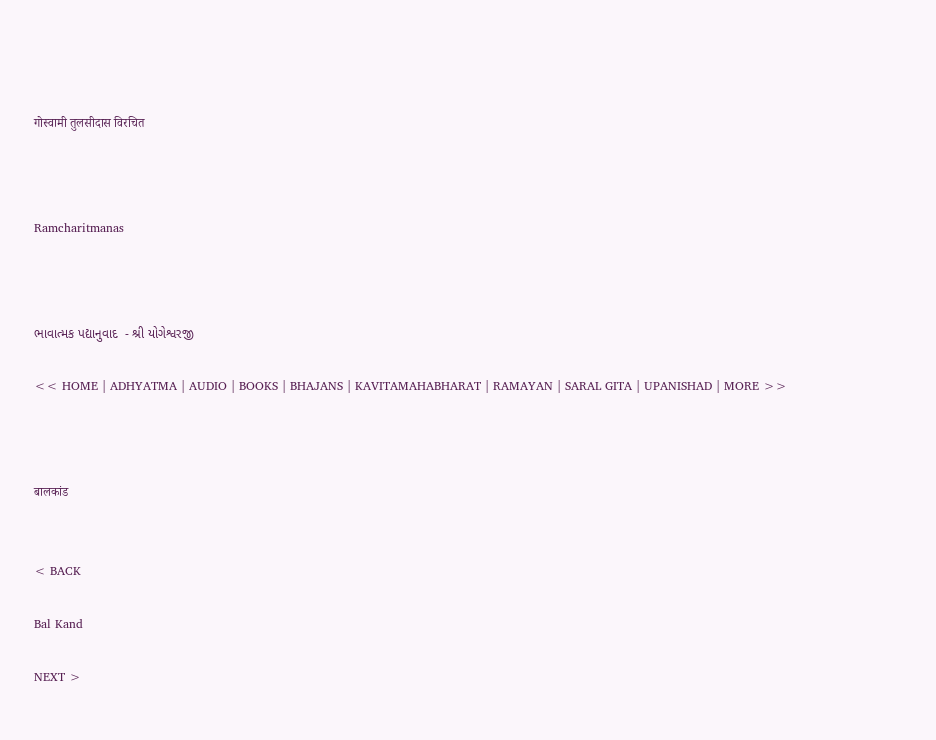गोस्वामी तुलसीदास विरचित



Ramcharitmanas



ભાવાત્મક પદ્યાનુવાદ  - શ્રી યોગેશ્વરજી

<< HOME | ADHYATMA | AUDIO | BOOKS | BHAJANS | KAVITAMAHABHARAT | RAMAYAN | SARAL GITA | UPANISHAD | MORE >>



बालकांड


< BACK

Bal Kand

NEXT >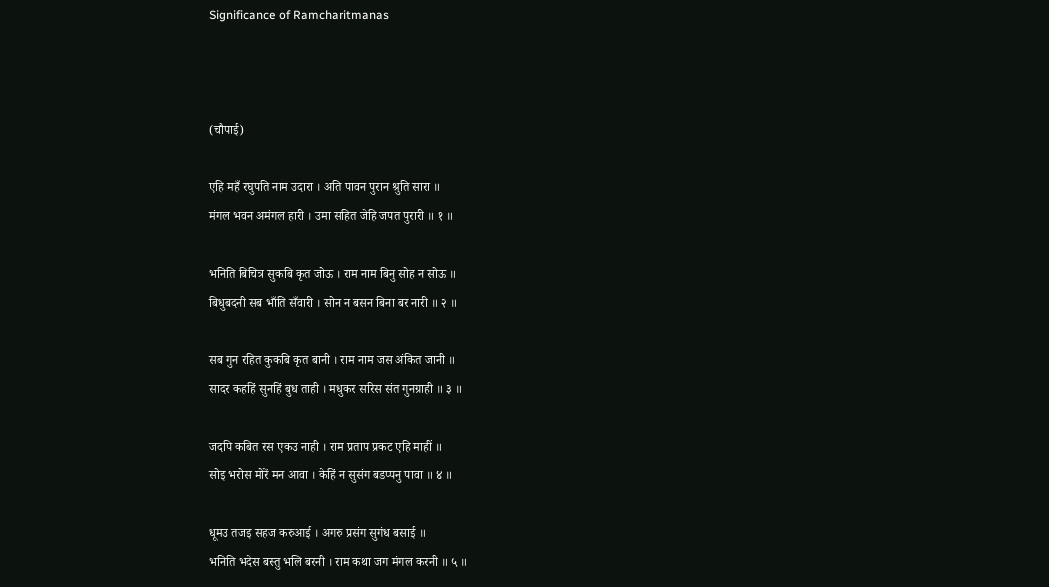Significance of Ramcharitmanas



(चौपाई)

एहि महँ रघुपति नाम उदारा । अति पावन पुरान श्रुति सारा ॥
मंगल भवन अमंगल हारी । उमा सहित जेहि जपत पुरारी ॥ १ ॥

भनिति बिचित्र सुकबि कृत जोऊ । राम नाम बिनु सोह न सोऊ ॥
बिधुबदनी सब भाँति सँवारी । सोन न बसन बिना बर नारी ॥ २ ॥

सब गुन रहित कुकबि कृत बानी । राम नाम जस अंकित जानी ॥
सादर कहहिं सुनहिं बुध ताही । मधुकर सरिस संत गुनग्राही ॥ ३ ॥

जदपि कबित रस एकउ नाही । राम प्रताप प्रकट एहि माहीं ॥
सोइ भरोस मोरें मन आवा । केहिं न सुसंग बडप्पनु पावा ॥ ४ ॥

धूमउ तजइ सहज करुआई । अगरु प्रसंग सुगंध बसाई ॥
भनिति भदेस बस्तु भलि बरनी । राम कथा जग मंगल करनी ॥ ५ ॥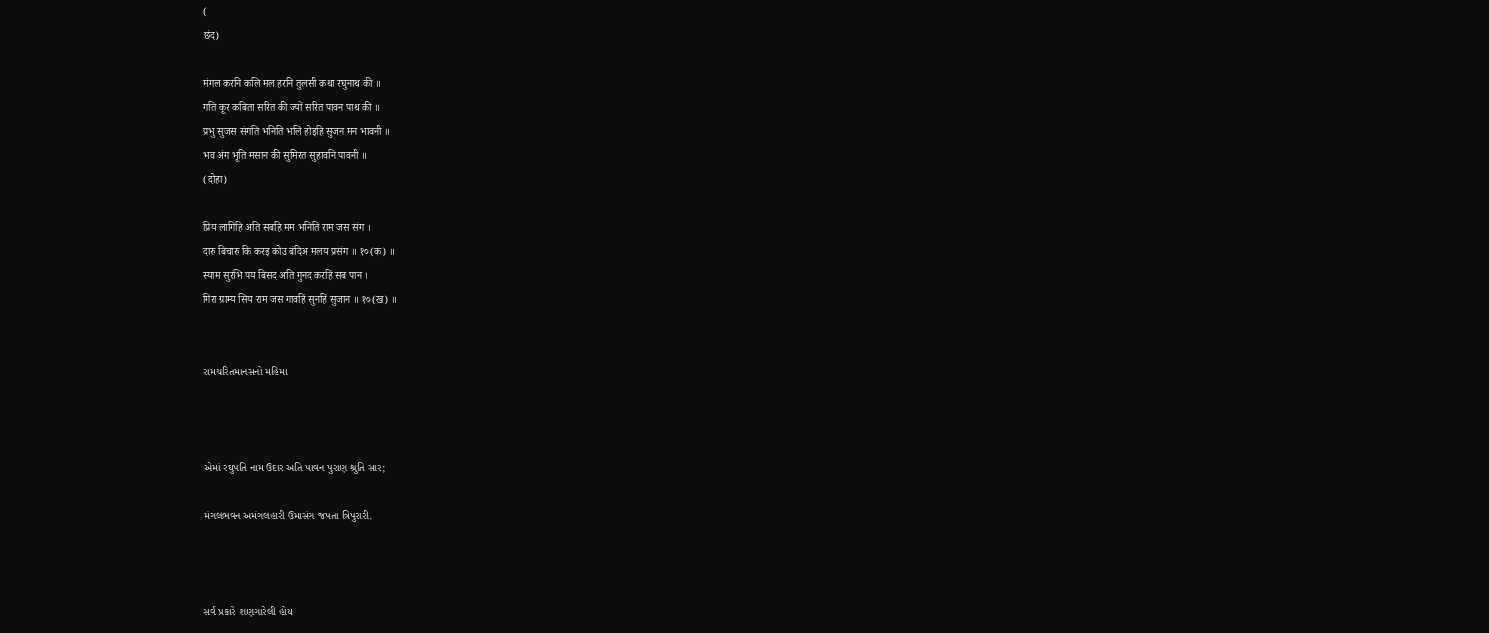(
छंद)

मंगल करनि कलि मल हरनि तुलसी कथा रघुनाथ की ॥
गति कूर कबिता सरित की ज्यों सरित पावन पाथ की ॥
प्रभु सुजस संगति भनिति भलि होइहि सुजन मन भावनी ॥
भव अंग भूति मसान की सुमिरत सुहावनि पावनी ॥
(दोहा)

प्रिय लागिहि अति सबहि मम भनिति राम जस संग ।
दारु बिचारु कि करइ कोउ बंदिअ मलय प्रसंग ॥ १०(क) ॥
स्याम सुरभि पय बिसद अति गुनद करहिं सब पान ।
गिरा ग्राम्य सिय राम जस गावहिं सुनहिं सुजान ॥ १०(ख) ॥


રામચરિતમાનસનો મહિમા



એમાં રઘુપતિ નામ ઉદાર અતિ પાવન પુરાણ શ્રુતિ સાર;

મંગલભવન અમંગલહારી ઉમાસંગ જપતા ત્રિપુરારી.



સર્વ પ્રકારે શણગારેલી હોય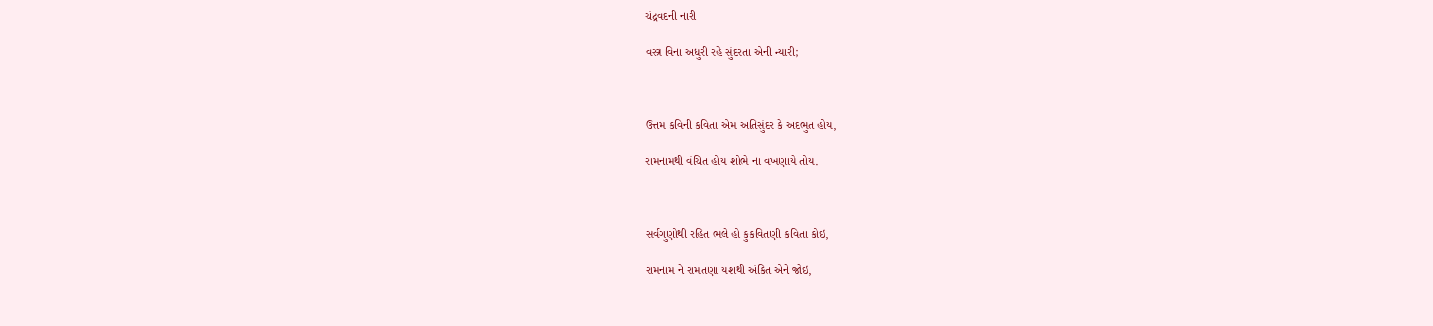ચંદ્રવદની નારી

વસ્ત્ર વિના અધુરી રહે સુંદરતા એની ન્યારી;



ઉત્તમ કવિની કવિતા એમ અતિસુંદર કે અદભુત હોય,

રામનામથી વંચિત હોય શોભે ના વખણાયે તોય.



સર્વગુણોથી રહિત ભલે હો કુકવિતણી કવિતા કોઇ,

રામનામ ને રામતણા યશથી અંકિત એને જોઇ,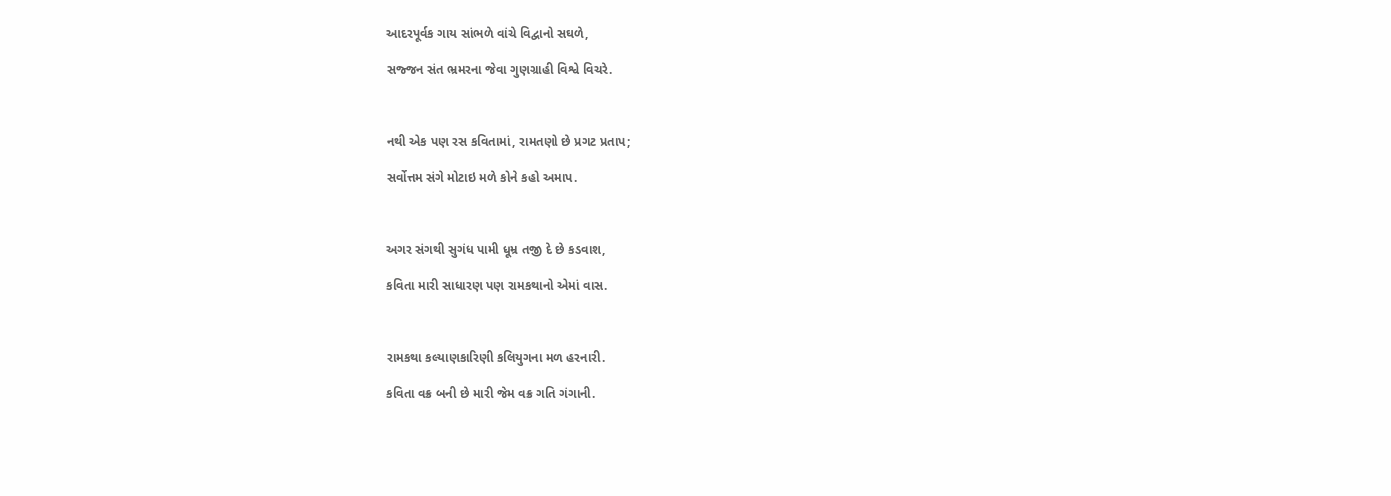આદરપૂર્વક ગાય સાંભળે વાંચે વિદ્વાનો સઘળે,

સજ્જન સંત ભ્રમરના જેવા ગુણગ્રાહી વિશ્વે વિચરે.



નથી એક પણ રસ કવિતામાં, રામતણો છે પ્રગટ પ્રતાપ;

સર્વોત્તમ સંગે મોટાઇ મળે કોને કહો અમાપ.



અગર સંગથી સુગંધ પામી ધૂમ્ર તજી દે છે કડવાશ,

કવિતા મારી સાધારણ પણ રામકથાનો એમાં વાસ.



રામકથા કલ્યાણકારિણી કલિયુગના મળ હરનારી.

કવિતા વક્ર બની છે મારી જેમ વક્ર ગતિ ગંગાની.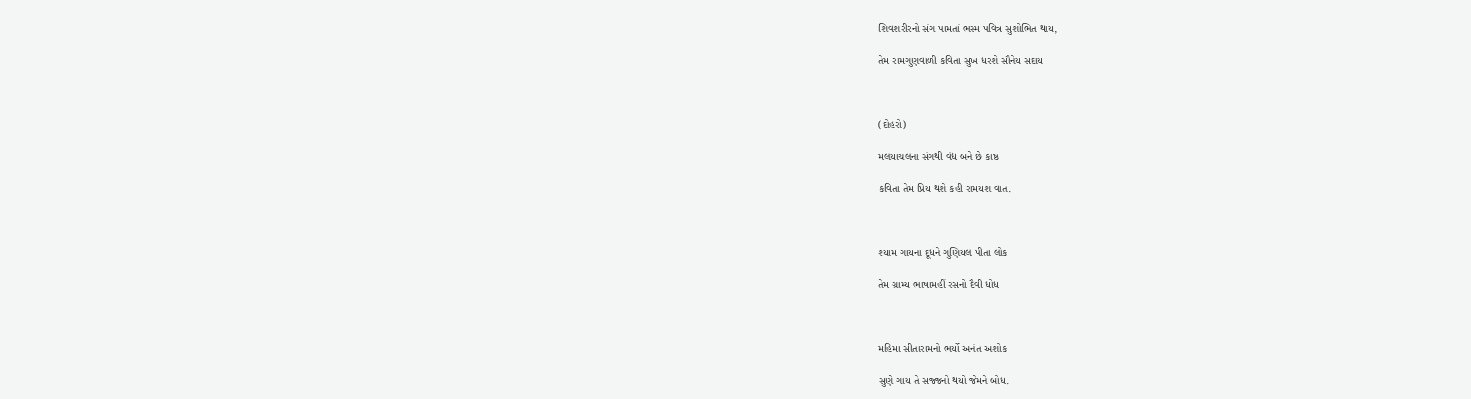શિવશરીરનો સંગ પામતાં ભસ્મ પવિત્ર સુશોભિત થાય,

તેમ રામગુણવાળી કવિતા સુખ ધરશે સૌનેય સદાય



(દોહરો)

મલયાચલના સંગથી વંદ્ય બને છે કાષ્ઠ

કવિતા તેમ પ્રિય થશે કહી રામયશ વાત.



શ્યામ ગાયના દૂધને ગુણિયલ પીતા લોક

તેમ ગ્રામ્ય ભાષામહીં રસનો દૈવી ધોધ



મહિમા સીતારામનો ભર્યો અનંત અશોક

સુણે ગાય તે સજ્જનો થયો જેમને બોધ.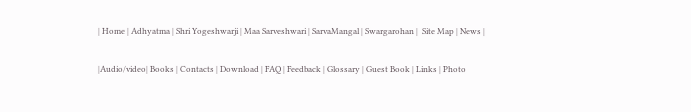| Home | Adhyatma | Shri Yogeshwarji | Maa Sarveshwari | SarvaMangal | Swargarohan |  Site Map | News |

|Audio/video| Books | Contacts | Download | FAQ | Feedback | Glossary | Guest Book | Links | Photo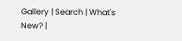Gallery | Search | What's New? |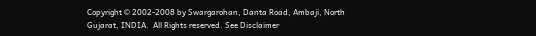Copyright © 2002-2008 by Swargarohan, Danta Road, Ambaji, North Gujarat, INDIA.  All Rights reserved. See Disclaimer